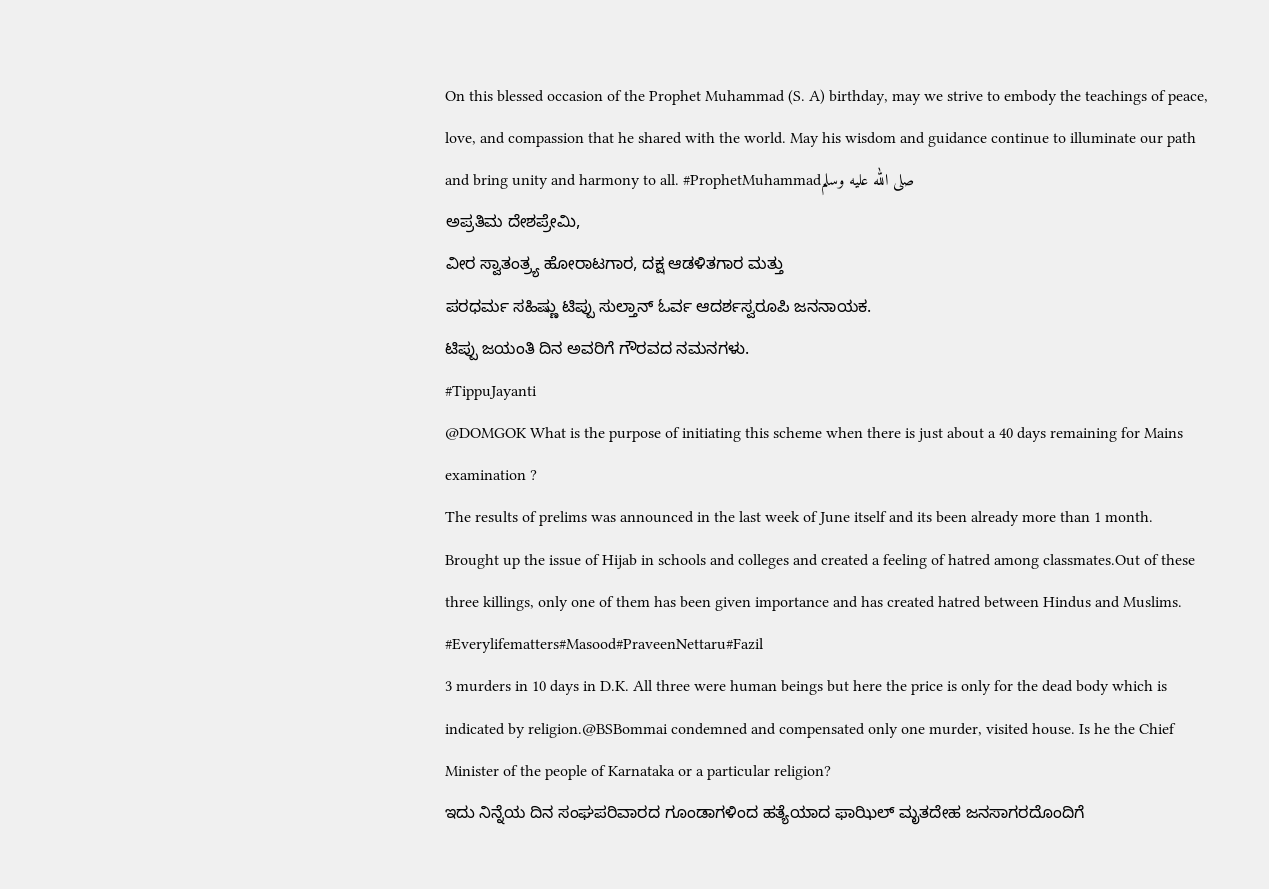On this blessed occasion of the Prophet Muhammad (S. A) birthday, may we strive to embody the teachings of peace, love, and compassion that he shared with the world. May his wisdom and guidance continue to illuminate our path and bring unity and harmony to all. #ProphetMuhammadصلى الله عليه وسلم
ಅಪ್ರತಿಮ ದೇಶಪ್ರೇಮಿ,
ವೀರ ಸ್ವಾತಂತ್ರ್ಯ ಹೋರಾಟಗಾರ, ದಕ್ಷ ಆಡಳಿತಗಾರ ಮತ್ತು
ಪರಧರ್ಮ ಸಹಿಷ್ಣು ಟಿಪ್ಪು ಸುಲ್ತಾನ್ ಓರ್ವ ಆದರ್ಶಸ್ವರೂಪಿ ಜನನಾಯಕ.
ಟಿಪ್ಪು ಜಯಂತಿ ದಿನ ಅವರಿಗೆ ಗೌರವದ ನಮನಗಳು.
#TippuJayanti
@DOMGOK What is the purpose of initiating this scheme when there is just about a 40 days remaining for Mains examination ?
The results of prelims was announced in the last week of June itself and its been already more than 1 month.
Brought up the issue of Hijab in schools and colleges and created a feeling of hatred among classmates.Out of these three killings, only one of them has been given importance and has created hatred between Hindus and Muslims.
#Everylifematters#Masood#PraveenNettaru#Fazil
3 murders in 10 days in D.K. All three were human beings but here the price is only for the dead body which is indicated by religion.@BSBommai condemned and compensated only one murder, visited house. Is he the Chief Minister of the people of Karnataka or a particular religion?
ಇದು ನಿನ್ನೆಯ ದಿನ ಸಂಘಪರಿವಾರದ ಗೂಂಡಾಗಳಿಂದ ಹತ್ಯೆಯಾದ ಫಾಝಿಲ್ ಮೃತದೇಹ ಜನಸಾಗರದೊಂದಿಗೆ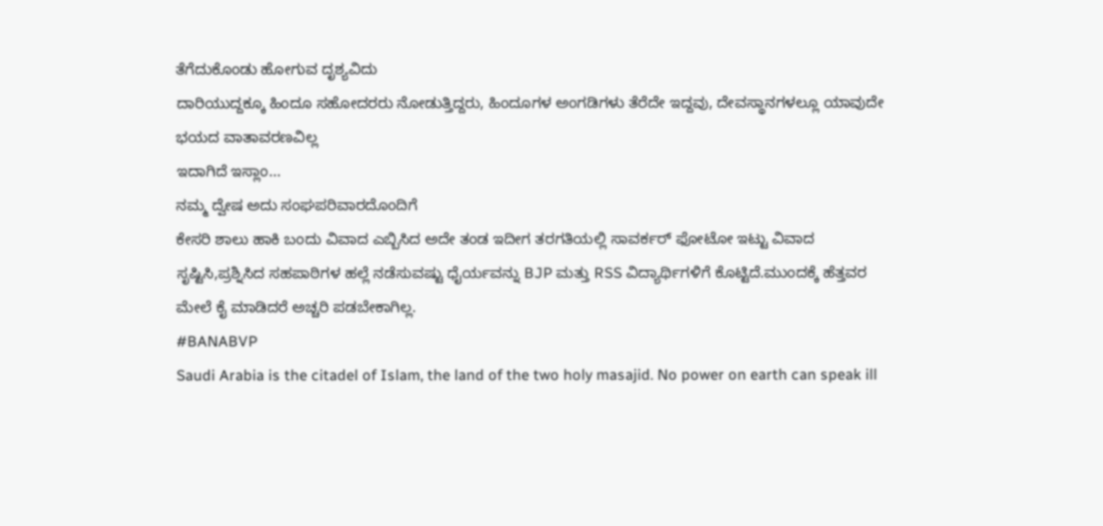ತೆಗೆದುಕೊಂಡು ಹೋಗುವ ದೃಶ್ಯವಿದು
ದಾರಿಯುದ್ದಕ್ಕೂ ಹಿಂದೂ ಸಹೋದರರು ನೋಡುತ್ತಿದ್ದರು, ಹಿಂದೂಗಳ ಅಂಗಡಿಗಳು ತೆರೆದೇ ಇದ್ದವು, ದೇವಸ್ಥಾನಗಳಲ್ಲೂ ಯಾವುದೇ ಭಯದ ವಾತಾವರಣವಿಲ್ಲ
ಇದಾಗಿದೆ ಇಸ್ಲಾಂ...
ನಮ್ಮ ದ್ವೇಷ ಅದು ಸಂಘಪರಿವಾರದೊಂದಿಗೆ
ಕೇಸರಿ ಶಾಲು ಹಾಕಿ ಬಂದು ವಿವಾದ ಎಬ್ಬಿಸಿದ ಅದೇ ತಂಡ ಇದೀಗ ತರಗತಿಯಲ್ಲಿ ಸಾವರ್ಕರ್ ಫೋಟೋ ಇಟ್ಟು ವಿವಾದ ಸೃಷ್ಟಿಸಿ,ಪ್ರಶ್ನಿಸಿದ ಸಹಪಾಠಿಗಳ ಹಲ್ಲೆ ನಡೆಸುವಷ್ಟು ಧೈರ್ಯವನ್ನು BJP ಮತ್ತು RSS ವಿದ್ಯಾರ್ಥಿಗಳಿಗೆ ಕೊಟ್ಟಿದೆ.ಮುಂದಕ್ಕೆ ಹೆತ್ತವರ ಮೇಲೆ ಕೈ ಮಾಡಿದರೆ ಅಚ್ಚರಿ ಪಡಬೇಕಾಗಿಲ್ಲ.
#BANABVP
Saudi Arabia is the citadel of Islam, the land of the two holy masajid. No power on earth can speak ill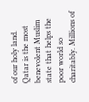of our holy land. Qatar is the most benevolent Muslim state that helps the poor world so charitably. Millions of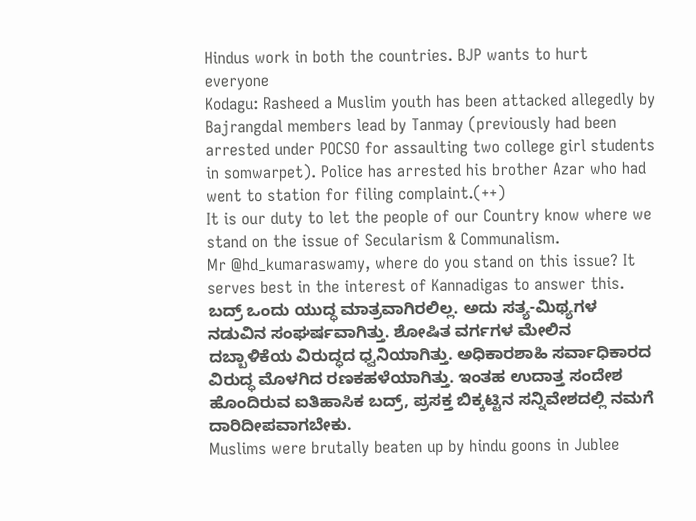Hindus work in both the countries. BJP wants to hurt everyone
Kodagu: Rasheed a Muslim youth has been attacked allegedly by Bajrangdal members lead by Tanmay (previously had been arrested under POCSO for assaulting two college girl students in somwarpet). Police has arrested his brother Azar who had went to station for filing complaint.(++)
It is our duty to let the people of our Country know where we stand on the issue of Secularism & Communalism.
Mr @hd_kumaraswamy, where do you stand on this issue? It serves best in the interest of Kannadigas to answer this.
ಬದ್ರ್ ಒಂದು ಯುದ್ಧ ಮಾತ್ರವಾಗಿರಲಿಲ್ಲ. ಅದು ಸತ್ಯ-ಮಿಥ್ಯಗಳ ನಡುವಿನ ಸಂಘರ್ಷವಾಗಿತ್ತು. ಶೋಷಿತ ವರ್ಗಗಳ ಮೇಲಿನ ದಬ್ಬಾಳಿಕೆಯ ವಿರುದ್ಧದ ಧ್ವನಿಯಾಗಿತ್ತು. ಅಧಿಕಾರಶಾಹಿ ಸರ್ವಾಧಿಕಾರದ ವಿರುದ್ಧ ಮೊಳಗಿದ ರಣಕಹಳೆಯಾಗಿತ್ತು. ಇಂತಹ ಉದಾತ್ತ ಸಂದೇಶ ಹೊಂದಿರುವ ಐತಿಹಾಸಿಕ ಬದ್ರ್, ಪ್ರಸಕ್ತ ಬಿಕ್ಕಟ್ಟಿನ ಸನ್ನಿವೇಶದಲ್ಲಿ ನಮಗೆ ದಾರಿದೀಪವಾಗಬೇಕು.
Muslims were brutally beaten up by hindu goons in Jublee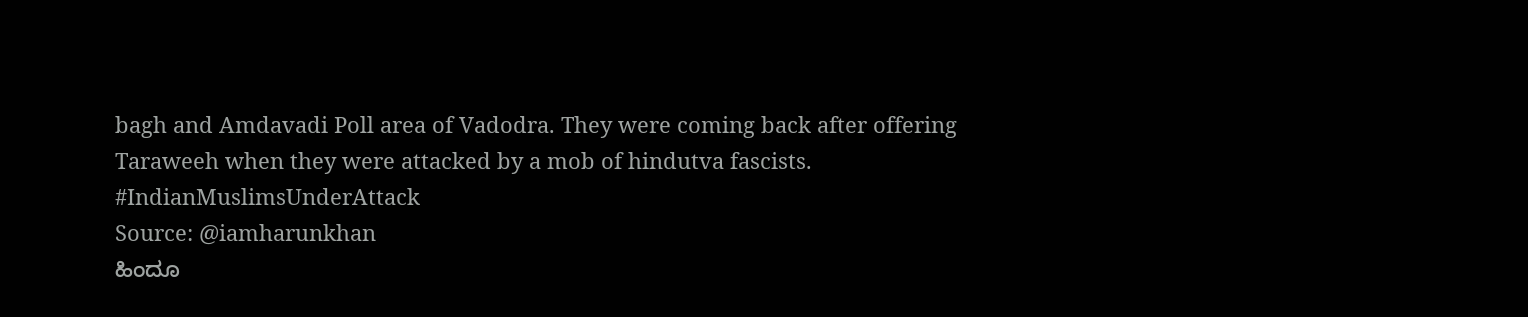bagh and Amdavadi Poll area of Vadodra. They were coming back after offering Taraweeh when they were attacked by a mob of hindutva fascists.
#IndianMuslimsUnderAttack
Source: @iamharunkhan
ಹಿಂದೂ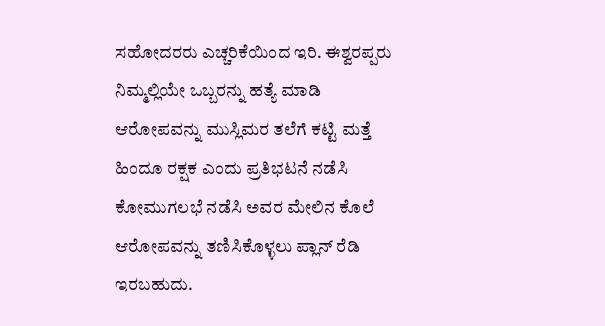ಸಹೋದರರು ಎಚ್ಚರಿಕೆಯಿಂದ ಇರಿ. ಈಶ್ವರಪ್ಪರು ನಿಮ್ಮಲ್ಲಿಯೇ ಒಬ್ಬರನ್ನು ಹತ್ಯೆ ಮಾಡಿ ಆರೋಪವನ್ನು ಮುಸ್ಲಿಮರ ತಲೆಗೆ ಕಟ್ಟಿ ಮತ್ತೆ ಹಿಂದೂ ರಕ್ಷಕ ಎಂದು ಪ್ರತಿಭಟನೆ ನಡೆಸಿ ಕೋಮುಗಲಭೆ ನಡೆಸಿ ಅವರ ಮೇಲಿನ ಕೊಲೆ ಆರೋಪವನ್ನು ತಣಿಸಿಕೊಳ್ಳಲು ಪ್ಲಾನ್ ರೆಡಿ ಇರಬಹುದು.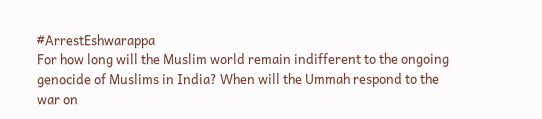#ArrestEshwarappa
For how long will the Muslim world remain indifferent to the ongoing genocide of Muslims in India? When will the Ummah respond to the war on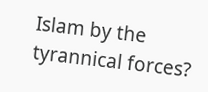Islam by the tyrannical forces?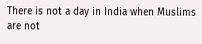There is not a day in India when Muslims are not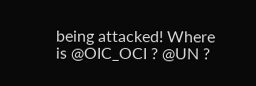being attacked! Where is @OIC_OCI ? @UN ?